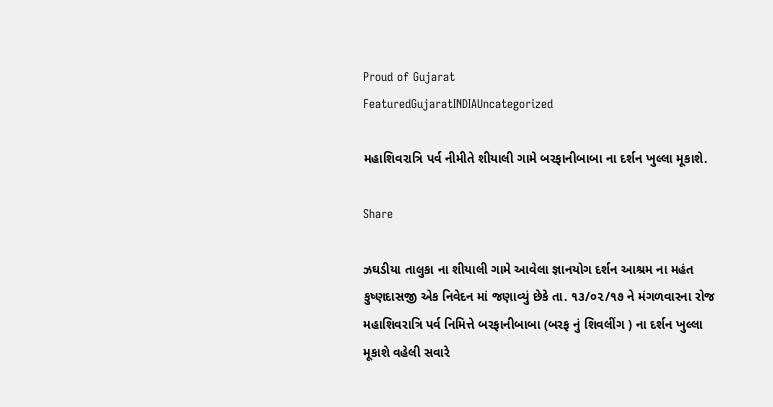Proud of Gujarat
FeaturedGujaratINDIAUncategorized

મહાશિવરાત્રિ પર્વ નીમીતે શીયાલી ગામે બરફાનીબાબા ના દર્શન ખુલ્લા મૂકાશે.

Share

ઝઘડીયા તાલુકા ના શીયાલી ગામે આવેલા જ્ઞાનયોગ દર્શન આશ્રમ ના મહંત કુષ્ણદાસજી એક નિવેદન માં જણાવ્યું છેકે તા. ૧૩/૦૨/૧૭ ને મંગળવારના રોજ મહાશિવરાત્રિ પર્વ નિમિત્તે બરફાનીબાબા (બરફ નું શિવલીંગ ) ના દર્શન ખુલ્લા મૂકાશે વહેલી સવારે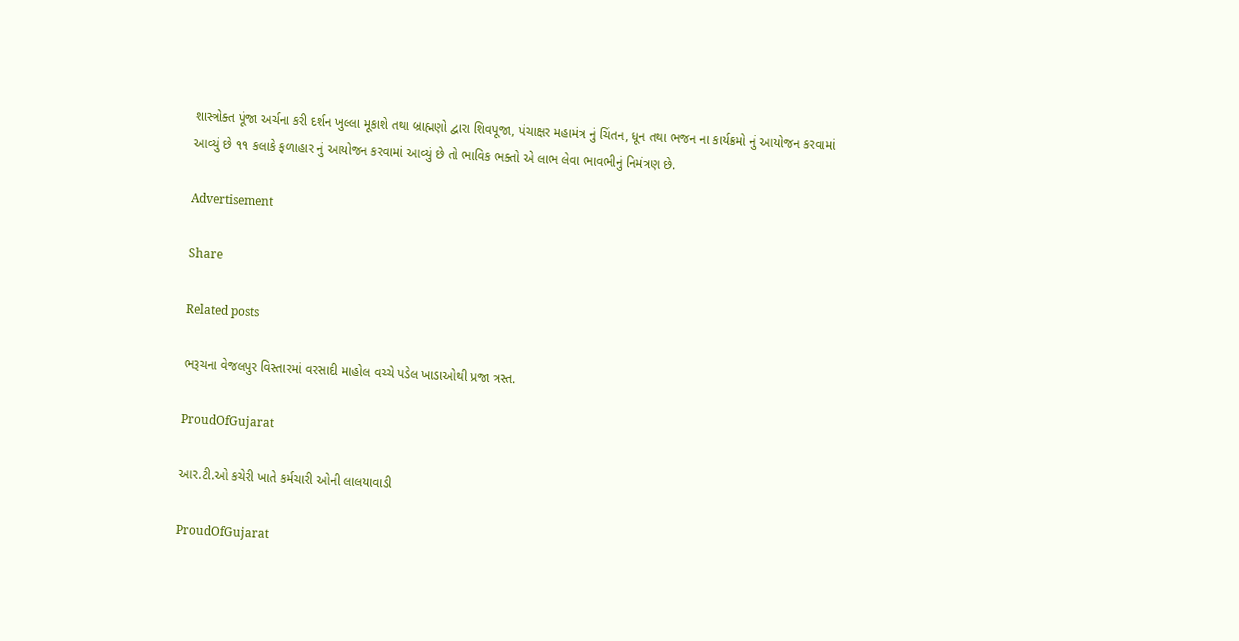શાસ્ત્રોક્ત પૂંજા અર્ચના કરી દર્શન ખુલ્લા મૂકાશે તથા બ્રાહ્મણો દ્વારા શિવપૂજા, પંચાક્ષર મહામંત્ર નું ચિંતન, ધૂન તથા ભજન ના કાર્યક્રમો નું આયોજન કરવામાં આવ્યું છે ૧૧ કલાકે ફળાહાર નું આયોજન કરવામાં આવ્યું છે તો ભાવિક ભક્તો એ લાભ લેવા ભાવભીનું નિમંત્રણ છે.

Advertisement

Share

Related posts

ભરૂચના વેજલપુર વિસ્તારમાં વરસાદી માહોલ વચ્ચે પડેલ ખાડાઓથી પ્રજા ત્રસ્ત.

ProudOfGujarat

આર.ટી.ઓ કચેરી ખાતે કર્મચારી ઓની લાલયાવાડી

ProudOfGujarat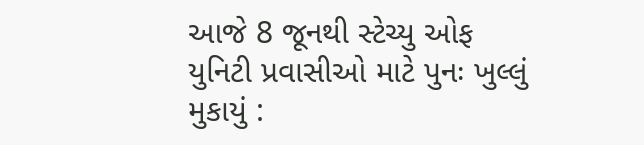આજે 8 જૂનથી સ્ટેચ્યુ ઓફ યુનિટી પ્રવાસીઓ માટે પુનઃ ખુલ્લું મુકાયું :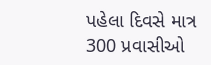પહેલા દિવસે માત્ર 300 પ્રવાસીઓ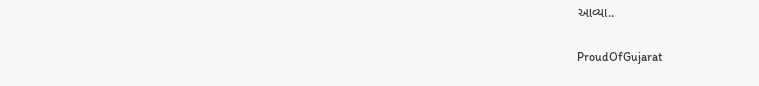આવ્યા..

ProudOfGujarat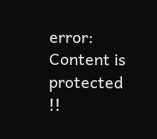error: Content is protected !!